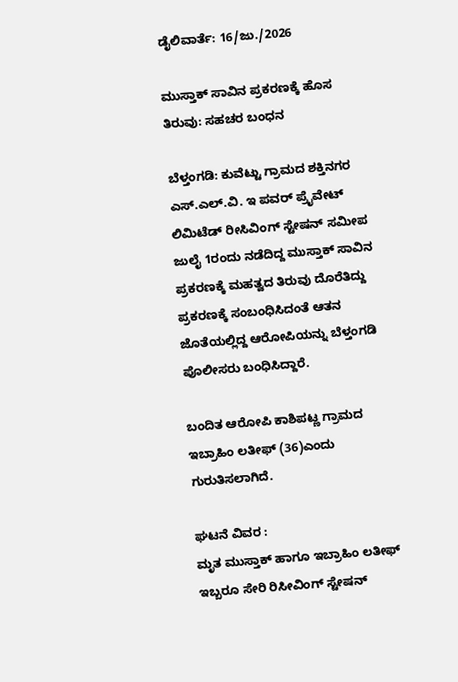ಡೈಲಿವಾರ್ತೆ: 16/ಜು./2026

ಮುಸ್ತಾಕ್ ಸಾವಿನ ಪ್ರಕರಣಕ್ಕೆ ಹೊಸ ತಿರುವು: ಸಹಚರ ಬಂಧನ

ಬೆಳ್ತಂಗಡಿ: ಕುವೆಟ್ಟು ಗ್ರಾಮದ ಶಕ್ತಿನಗರ ಎಸ್.ಎಲ್.ವಿ. ಇ ಪವರ್ ಪ್ರೈವೇಟ್ ಲಿಮಿಟೆಡ್ ರೀಸಿವಿಂಗ್ ಸ್ಟೇಷನ್ ಸಮೀಪ ಜುಲೈ 1ರಂದು ನಡೆದಿದ್ದ ಮುಸ್ತಾಕ್ ಸಾವಿನ ಪ್ರಕರಣಕ್ಕೆ ಮಹತ್ವದ ತಿರುವು ದೊರೆತಿದ್ದು ಪ್ರಕರಣಕ್ಕೆ ಸಂಬಂಧಿಸಿದಂತೆ ಆತನ ಜೊತೆಯಲ್ಲಿದ್ದ ಆರೋಪಿಯನ್ನು ಬೆಳ್ತಂಗಡಿ ಪೊಲೀಸರು ಬಂಧಿಸಿದ್ದಾರೆ.

ಬಂದಿತ ಆರೋಪಿ ಕಾಶಿಪಟ್ಣ ಗ್ರಾಮದ ಇಬ್ರಾಹಿಂ ಲತೀಫ್ (36)ಎಂದು ಗುರುತಿಸಲಾಗಿದೆ.

ಘಟನೆ ವಿವರ :
ಮೃತ ಮುಸ್ತಾಕ್ ಹಾಗೂ ಇಬ್ರಾಹಿಂ ಲತೀಫ್ ಇಬ್ಬರೂ ಸೇರಿ ರಿಸೀವಿಂಗ್ ಸ್ಟೇಷನ್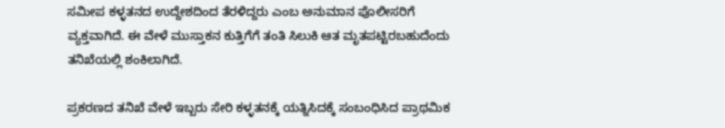ಸಮೀಪ ಕಳ್ಳತನದ ಉದ್ದೇಶದಿಂದ ತೆರಳಿದ್ದರು ಎಂಬ ಅನುಮಾನ ಪೊಲೀಸರಿಗೆ ವ್ಯಕ್ತವಾಗಿದೆ. ಈ ವೇಳೆ ಮುಸ್ತಾಕನ ಕುತ್ತಿಗೆಗೆ ತಂತಿ ಸಿಲುಕಿ ಆತ ಮೃತಪಟ್ಟಿರಬಹುದೆಂದು ತನಿಖೆಯಲ್ಲಿ ಶಂಕಿಲಾಗಿದೆ.

ಪ್ರಕರಣದ ತನಿಖೆ ವೇಳೆ ಇಬ್ಬರು ಸೇರಿ ಕಳ್ಳತನಕ್ಕೆ ಯತ್ನಿಸಿದಕ್ಕೆ ಸಂಬಂಧಿಸಿದ ಪ್ರಾಥಮಿಕ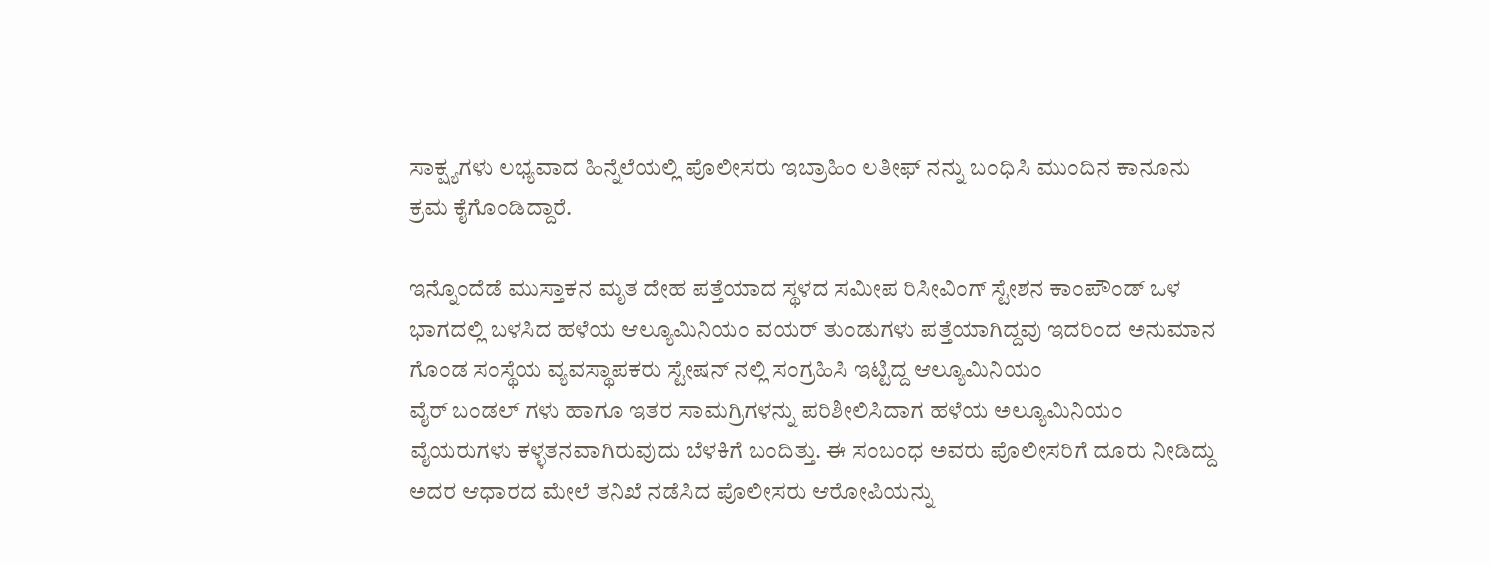ಸಾಕ್ಷ್ಯಗಳು ಲಭ್ಯವಾದ ಹಿನ್ನೆಲೆಯಲ್ಲಿ ಪೊಲೀಸರು ಇಬ್ರಾಹಿಂ ಲತೀಫ್ ನನ್ನು ಬಂಧಿಸಿ ಮುಂದಿನ ಕಾನೂನು ಕ್ರಮ ಕೈಗೊಂಡಿದ್ದಾರೆ.

ಇನ್ನೊಂದೆಡೆ ಮುಸ್ತಾಕನ ಮೃತ ದೇಹ ಪತ್ತೆಯಾದ ಸ್ಥಳದ ಸಮೀಪ ರಿಸೀವಿಂಗ್ ಸ್ಟೇಶನ ಕಾಂಪೌಂಡ್ ಒಳ ಭಾಗದಲ್ಲಿ ಬಳಸಿದ ಹಳೆಯ ಆಲ್ಯೂಮಿನಿಯಂ ವಯರ್ ತುಂಡುಗಳು ಪತ್ತೆಯಾಗಿದ್ದವು ಇದರಿಂದ ಅನುಮಾನ ಗೊಂಡ ಸಂಸ್ಥೆಯ ವ್ಯವಸ್ಥಾಪಕರು ಸ್ಟೇಷನ್ ನಲ್ಲಿ ಸಂಗ್ರಹಿಸಿ ಇಟ್ಟಿದ್ದ ಆಲ್ಯೂಮಿನಿಯಂ
ವೈರ್ ಬಂಡಲ್ ಗಳು ಹಾಗೂ ಇತರ ಸಾಮಗ್ರಿಗಳನ್ನು ಪರಿಶೀಲಿಸಿದಾಗ ಹಳೆಯ ಅಲ್ಯೂಮಿನಿಯಂ ವೈಯರುಗಳು ಕಳ್ಳತನವಾಗಿರುವುದು ಬೆಳಕಿಗೆ ಬಂದಿತ್ತು. ಈ ಸಂಬಂಧ ಅವರು ಪೊಲೀಸರಿಗೆ ದೂರು ನೀಡಿದ್ದು ಅದರ ಆಧಾರದ ಮೇಲೆ ತನಿಖೆ ನಡೆಸಿದ ಪೊಲೀಸರು ಆರೋಪಿಯನ್ನು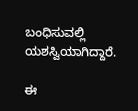ಬಂಧಿಸುವಲ್ಲಿ ಯಶಸ್ವಿಯಾಗಿದ್ದಾರೆ.

ಈ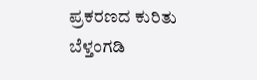ಪ್ರಕರಣದ ಕುರಿತು ಬೆಳ್ತಂಗಡಿ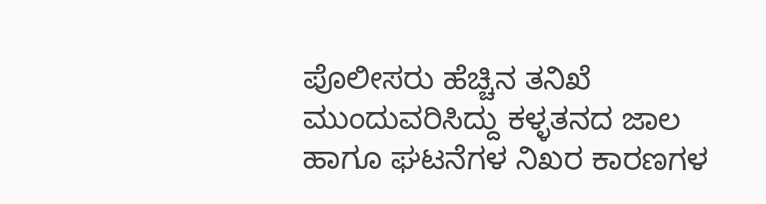ಪೊಲೀಸರು ಹೆಚ್ಚಿನ ತನಿಖೆ ಮುಂದುವರಿಸಿದ್ದು ಕಳ್ಳತನದ ಜಾಲ ಹಾಗೂ ಘಟನೆಗಳ ನಿಖರ ಕಾರಣಗಳ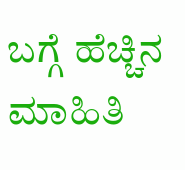ಬಗ್ಗೆ ಹೆಚ್ಚಿನ ಮಾಹಿತಿ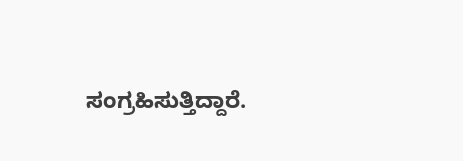ಸಂಗ್ರಹಿಸುತ್ತಿದ್ದಾರೆ.